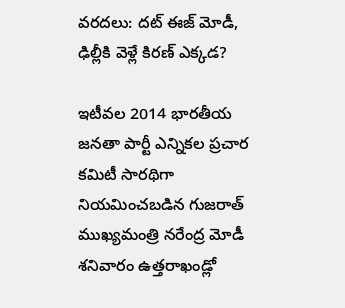వరదలు: దట్ ఈజ్ మోడీ, ఢిల్లీకి వెళ్లే కిరణ్ ఎక్కడ?

ఇటీవల 2014 భారతీయ జనతా పార్టీ ఎన్నికల ప్రచార కమిటీ సారథిగా నియమించబడిన గుజరాత్ ముఖ్యమంత్రి నరేంద్ర మోడీ శనివారం ఉత్తరాఖండ్లో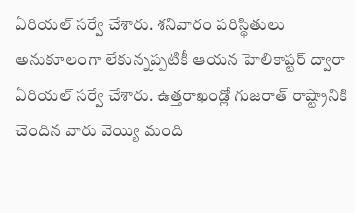ఏరియల్ సర్వే చేశారు. శనివారం పరిస్థితులు అనుకూలంగా లేకున్నప్పటికీ ఆయన హెలికాప్టర్ ద్వారా ఏరియల్ సర్వే చేశారు. ఉత్తరాఖండ్లో గుజరాత్ రాష్ట్రానికి చెందిన వారు వెయ్యి మంది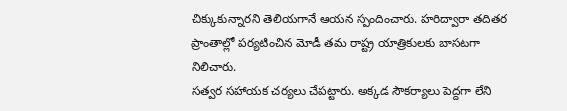చిక్కుకున్నారని తెలియగానే ఆయన స్పందించారు. హరిద్వారా తదితర ప్రాంతాల్లో పర్యటించిన మోడీ తమ రాష్ట్ర యాత్రికులకు బాసటగా నిలిచారు.
సత్వర సహాయక చర్యలు చేపట్టారు. అక్కడ సౌకర్యాలు పెద్దగా లేని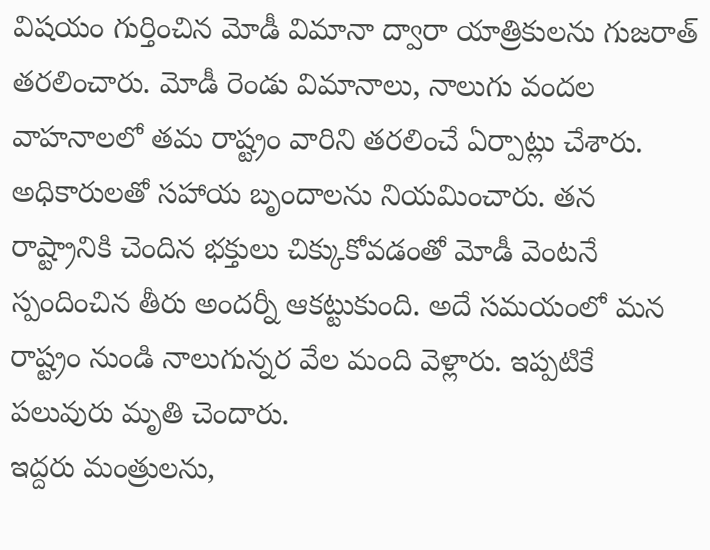విషయం గుర్తించిన మోడీ విమానా ద్వారా యాత్రికులను గుజరాత్ తరలించారు. మోడీ రెండు విమానాలు, నాలుగు వందల వాహనాలలో తమ రాష్ట్రం వారిని తరలించే ఏర్పాట్లు చేశారు. అధికారులతో సహాయ బృందాలను నియమించారు. తన రాష్ట్రానికి చెందిన భక్తులు చిక్కుకోవడంతో మోడీ వెంటనే స్పందించిన తీరు అందర్నీ ఆకట్టుకుంది. అదే సమయంలో మన రాష్ట్రం నుండి నాలుగున్నర వేల మంది వెళ్లారు. ఇప్పటికే పలువురు మృతి చెందారు.
ఇద్దరు మంత్రులను,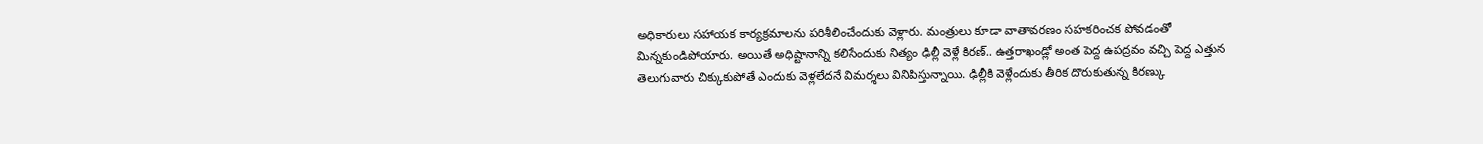అధికారులు సహాయక కార్యక్రమాలను పరిశీలించేందుకు వెళ్లారు. మంత్రులు కూడా వాతావరణం సహకరించక పోవడంతో మిన్నకుండిపోయారు. అయితే అధిష్టానాన్ని కలిసేందుకు నిత్యం ఢిల్లీ వెళ్లే కిరణ్.. ఉత్తరాఖండ్లో అంత పెద్ద ఉపద్రవం వచ్చి పెద్ద ఎత్తున తెలుగువారు చిక్కుకుపోతే ఎందుకు వెళ్లలేదనే విమర్శలు వినిపిస్తున్నాయి. ఢిల్లీకి వెళ్లేందుకు తీరిక దొరుకుతున్న కిరణ్కు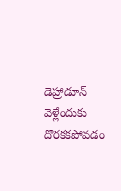డెహ్రాడూన్ వెళ్లేందుకు దొరకకపోవడం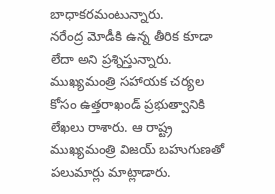బాధాకరమంటున్నారు.
నరేంద్ర మోడీకి ఉన్న తీరిక కూడా లేదా అని ప్రశ్నిస్తున్నారు. ముఖ్యమంత్రి సహాయక చర్యల కోసం ఉత్తరాఖండ్ ప్రభుత్వానికి లేఖలు రాశారు. ఆ రాష్ట్ర ముఖ్యమంత్రి విజయ్ బహుగుణతో పలుమార్లు మాట్లాడారు.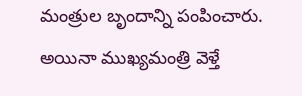మంత్రుల బృందాన్ని పంపించారు. అయినా ముఖ్యమంత్రి వెళ్తే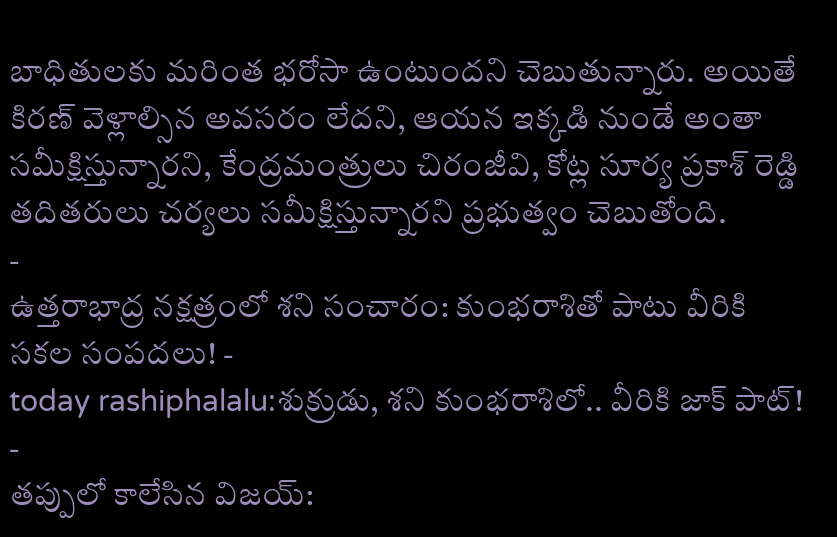బాధితులకు మరింత భరోసా ఉంటుందని చెబుతున్నారు. అయితే కిరణ్ వెళ్లాల్సిన అవసరం లేదని, ఆయన ఇక్కడి నుండే అంతా సమీక్షిస్తున్నారని, కేంద్రమంత్రులు చిరంజీవి, కోట్ల సూర్య ప్రకాశ్ రెడ్డి తదితరులు చర్యలు సమీక్షిస్తున్నారని ప్రభుత్వం చెబుతోంది.
-
ఉత్తరాభాద్ర నక్షత్రంలో శని సంచారం: కుంభరాశితో పాటు వీరికి సకల సంపదలు! -
today rashiphalalu:శుక్రుడు, శని కుంభరాశిలో.. వీరికి జాక్ పాట్! -
తప్పులో కాలేసిన విజయ్: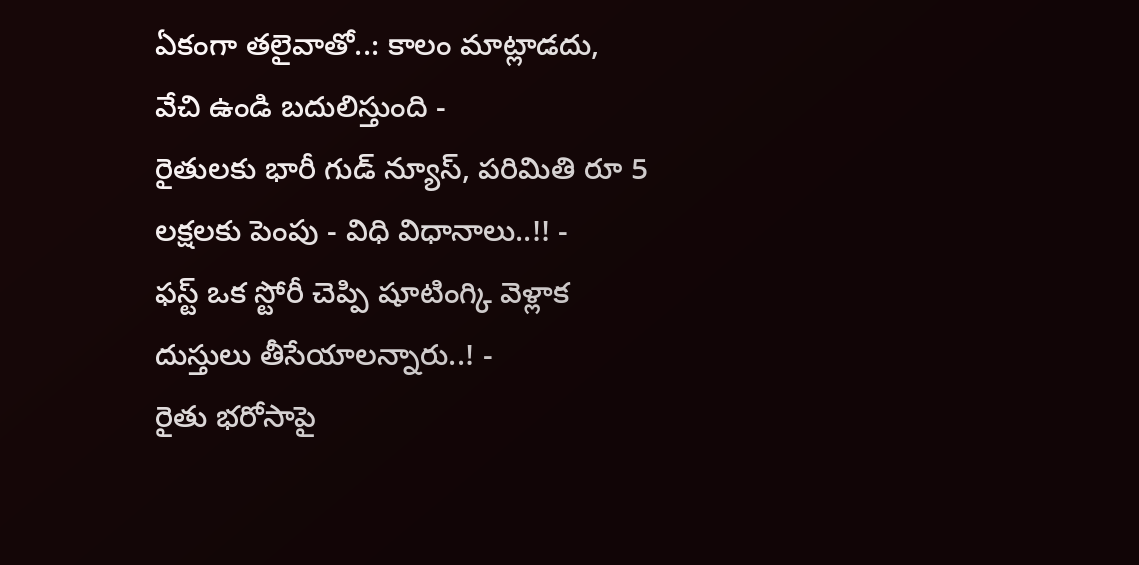ఏకంగా తలైవాతో..: కాలం మాట్లాడదు, వేచి ఉండి బదులిస్తుంది -
రైతులకు భారీ గుడ్ న్యూస్, పరిమితి రూ 5 లక్షలకు పెంపు - విధి విధానాలు..!! -
ఫస్ట్ ఒక స్టోరీ చెప్పి షూటింగ్కి వెళ్లాక దుస్తులు తీసేయాలన్నారు..! -
రైతు భరోసాపై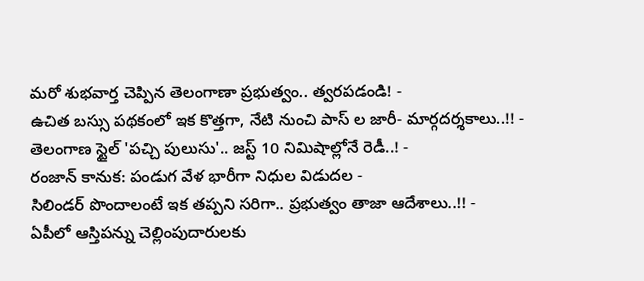మరో శుభవార్త చెప్పిన తెలంగాణా ప్రభుత్వం.. త్వరపడండి! -
ఉచిత బస్సు పథకంలో ఇక కొత్తగా, నేటి నుంచి పాస్ ల జారీ- మార్గదర్శకాలు..!! -
తెలంగాణ స్టైల్ 'పచ్చి పులుసు'.. జస్ట్ 10 నిమిషాల్లోనే రెడీ..! -
రంజాన్ కానుక: పండుగ వేళ భారీగా నిధుల విడుదల -
సిలిండర్ పొందాలంటే ఇక తప్పని సరిగా.. ప్రభుత్వం తాజా ఆదేశాలు..!! -
ఏపీలో ఆస్తిపన్ను చెల్లింపుదారులకు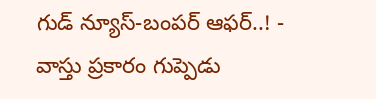గుడ్ న్యూస్-బంపర్ ఆఫర్..! -
వాస్తు ప్రకారం గుప్పెడు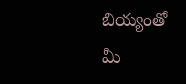బియ్యంతో మీ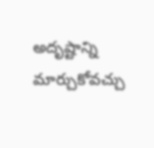అదృష్టాన్ని మార్చుకోవచ్చు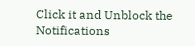Click it and Unblock the Notifications